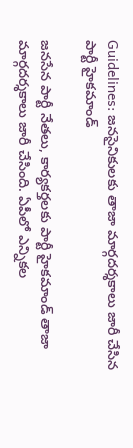Guidelines: జనసైనికులకు తాజా మార్గదర్శకాలు జారీ చేసిన పార్టీ హైకమాండ్

జనసేన పార్టీ నేతలు, కార్యకర్తలకు పార్టీ హైకమాండ్ తాజా మార్గదర్శకాలు జారీ చేసింది. ఏపీలో ఎన్నికల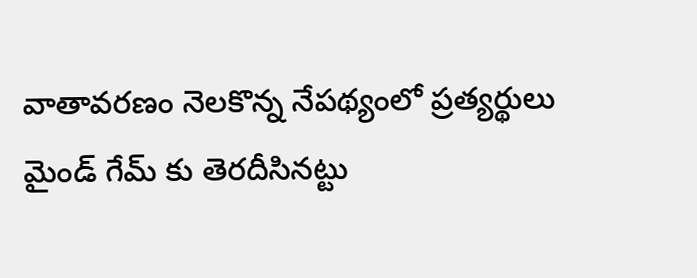వాతావరణం నెలకొన్న నేపథ్యంలో ప్రత్యర్థులు మైండ్ గేమ్ కు తెరదీసినట్టు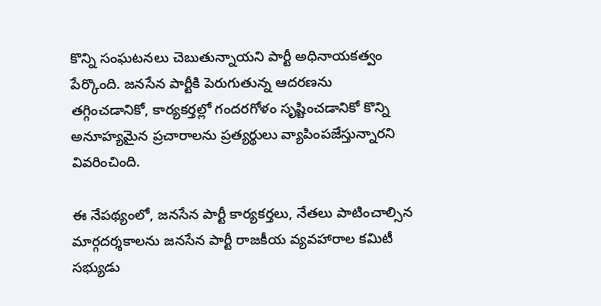కొన్ని సంఘటనలు చెబుతున్నాయని పార్టీ అధినాయకత్వం పేర్కొంది. జనసేన పార్టీకి పెరుగుతున్న ఆదరణను తగ్గించడానికో, కార్యకర్తల్లో గందరగోళం సృష్టించడానికో కొన్ని అనూహ్యమైన ప్రచారాలను ప్రత్యర్థులు వ్యాపింపజేస్తున్నారని వివరించింది.

ఈ నేపథ్యంలో, జనసేన పార్టీ కార్యకర్తలు, నేతలు పాటించాల్సిన మార్గదర్శకాలను జనసేన పార్టీ రాజకీయ వ్యవహారాల కమిటీ సభ్యుడు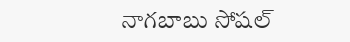నాగబాబు సోషల్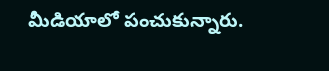మీడియాలో పంచుకున్నారు.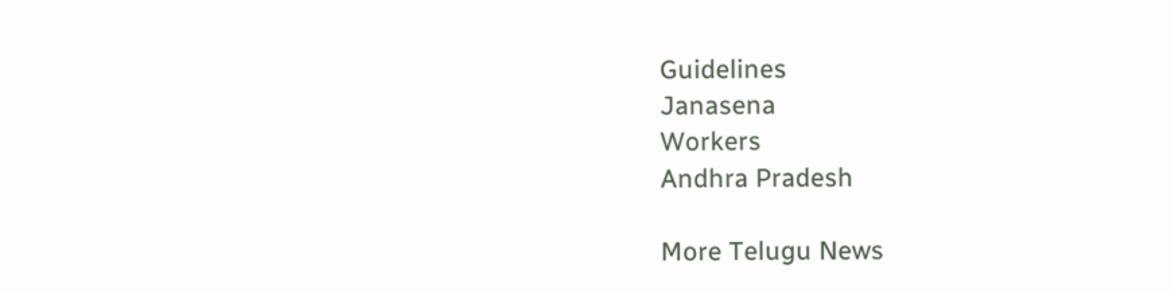Guidelines
Janasena
Workers
Andhra Pradesh

More Telugu News